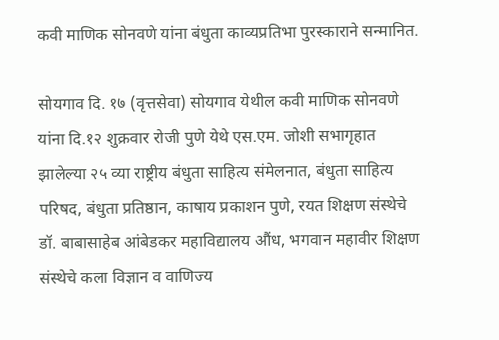कवी माणिक सोनवणे यांना बंधुता काव्यप्रतिभा पुरस्काराने सन्मानित.

सोयगाव दि. १७ (वृत्तसेवा) सोयगाव येथील कवी माणिक सोनवणे यांना दि.१२ शुक्रवार रोजी पुणे येथे एस.एम. जोशी सभागृहात झालेल्या २५ व्या राष्ट्रीय बंधुता साहित्य संमेलनात, बंधुता साहित्य परिषद, बंधुता प्रतिष्ठान, काषाय प्रकाशन पुणे, रयत शिक्षण संस्थेचे डॉ. बाबासाहेब आंबेडकर महाविद्यालय औंध, भगवान महावीर शिक्षण संस्थेचे कला विज्ञान व वाणिज्य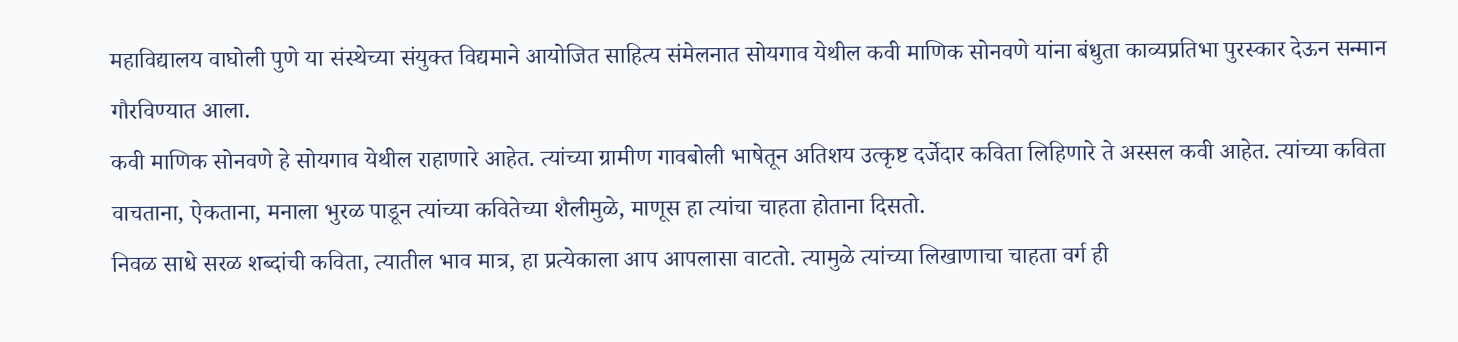महाविद्यालय वाघोली पुणे या संस्थेच्या संयुक्त विद्यमाने आयोजित साहित्य संमेलनात सोयगाव येथील कवी माणिक सोनवणे यांना बंधुता काव्यप्रतिभा पुरस्कार देऊन सन्मान गौरविण्यात आला.
कवी माणिक सोनवणे हे सोयगाव येथील राहाणारे आहेत. त्यांच्या ग्रामीण गावबोली भाषेतून अतिशय उत्कृष्ट दर्जेदार कविता लिहिणारे ते अस्सल कवी आहेत. त्यांच्या कविता वाचताना, ऐकताना, मनाला भुरळ पाडून त्यांच्या कवितेच्या शैलीमुळे, माणूस हा त्यांचा चाहता होताना दिसतो.
निवळ साधे सरळ शब्दांची कविता, त्यातील भाव मात्र, हा प्रत्येकाला आप आपलासा वाटतो. त्यामुळे त्यांच्या लिखाणाचा चाहता वर्ग ही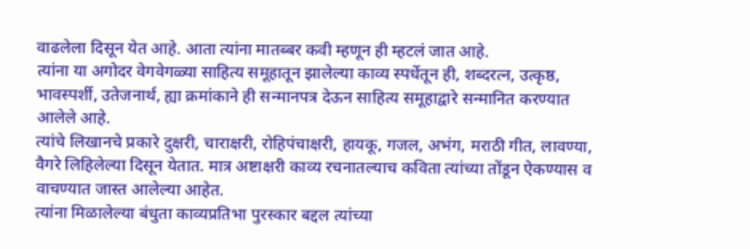वाढलेला दिसून येत आहे. आता त्यांना मातब्बर कवी म्हणून ही म्हटलं जात आहे.
त्यांना या अगोदर वेगवेगळ्या साहित्य समूहातून झालेल्या काव्य स्पर्धेतून ही, शब्दरत्न, उत्कृष्ठ, भावस्पर्शी, उतेजनार्थ, ह्या क्रमांकाने ही सन्मानपत्र देऊन साहित्य समूहाद्वारे सन्मानित करण्यात आलेले आहे.
त्यांचे लिखानचे प्रकारे दुक्षरी, चाराक्षरी, रोहिपंचाक्षरी, हायकू, गजल, अभंग, मराठी गीत, लावण्या, वैगरे लिहिलेल्या दिसून येतात. मात्र अष्टाक्षरी काव्य रचनातल्याच कविता त्यांच्या तोंडून ऐकण्यास व वाचण्यात जास्त आलेल्या आहेत.
त्यांना मिळालेल्या बंधुता काव्यप्रतिभा पुरस्कार बद्दल त्यांच्या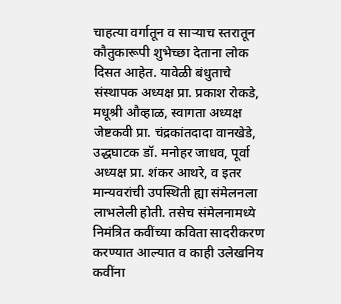चाहत्या वर्गातून व साऱ्याच स्तरातून कौतुकारूपी शुभेच्छा देताना लोक दिसत आहेत. यावेळी बंधुताचे संस्थापक अध्यक्ष प्रा. प्रकाश रोकडे, मधूश्री औव्हाळ, स्वागता अध्यक्ष जेष्टकवी प्रा. चंद्रकांतदादा वानखेडे, उद्धघाटक डॉ. मनोहर जाधव, पूर्वा अध्यक्ष प्रा. शंकर आथरे, व इतर मान्यवरांची उपस्थिती ह्या संमेलनला लाभलेली होती. तसेच संमेलनामध्ये निमंत्रित कवींच्या कविता सादरीकरण करण्यात आल्यात व काही उलेखनिय कवींना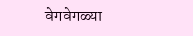वेगवेगळ्या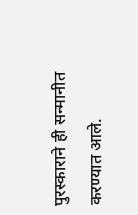पुरस्काराने ही सन्मानीत करण्यात आले.